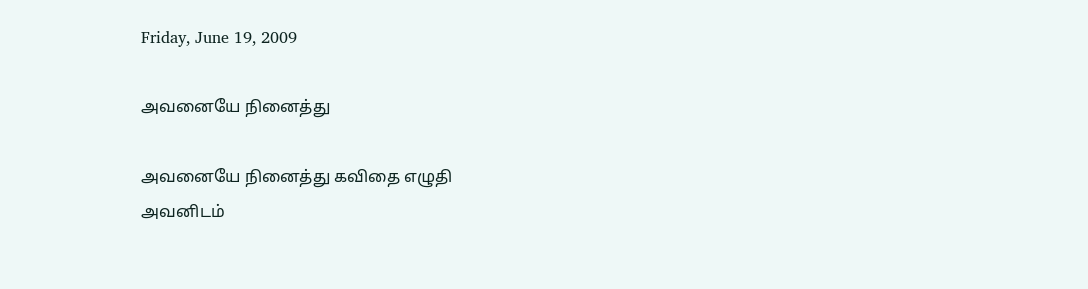Friday, June 19, 2009

அவனையே நினைத்து

அவனையே நினைத்து கவிதை எழுதி
அவனிடம்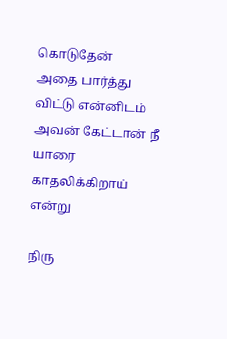கொடுதேன்
அதை பார்த்து விட்டு என்னிடம்
அவன் கேட்டான் நீ யாரை
காதலிக்கிறாய் என்று

நிரு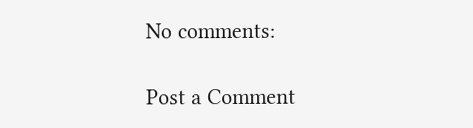No comments:

Post a Comment